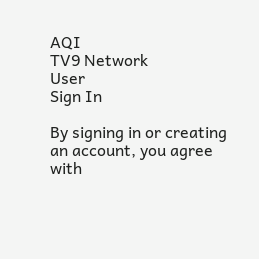AQI
TV9 Network
User
Sign In

By signing in or creating an account, you agree with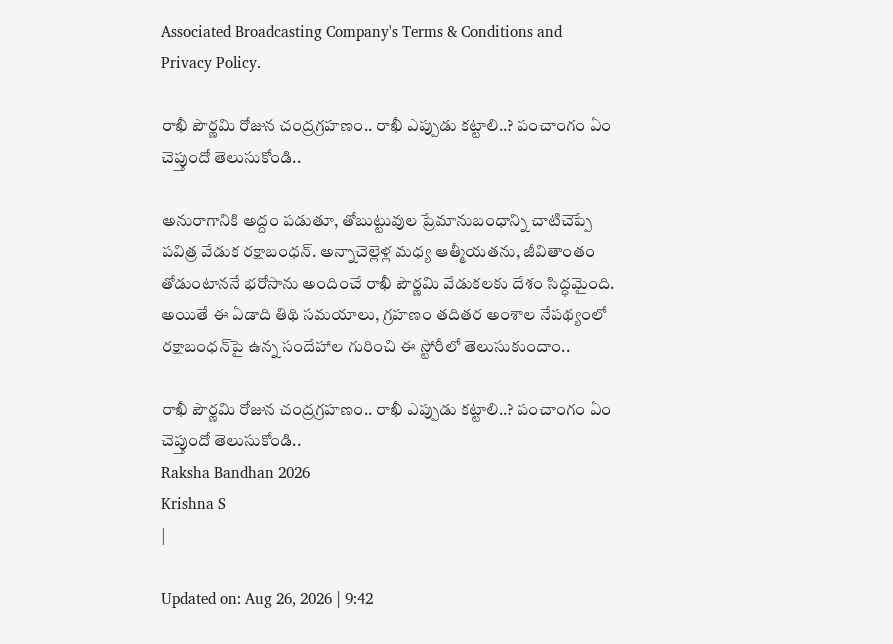Associated Broadcasting Company's Terms & Conditions and Privacy Policy.

రాఖీ పౌర్ణమి రోజున చంద్రగ్రహణం.. రాఖీ ఎప్పుడు కట్టాలి..? పంచాంగం ఏం చెప్తుందో తెలుసుకోండి..

అనురాగానికి అద్దం పడుతూ, తోబుట్టువుల ప్రేమానుబంధాన్ని చాటిచెప్పే పవిత్ర వేడుక రక్షాబంధన్. అన్నాచెల్లెళ్ల మధ్య ఆత్మీయతను, జీవితాంతం తోడుంటాననే భరోసాను అందించే రాఖీ పౌర్ణమి వేడుకలకు దేశం సిద్ధమైంది. అయితే ఈ ఏడాది తిథి సమయాలు, గ్రహణం తదితర అంశాల నేపథ్యంలో రక్షాబంధన్‌పై ఉన్న సందేహాల గురించి ఈ స్టోరీలో తెలుసుకుందాం..

రాఖీ పౌర్ణమి రోజున చంద్రగ్రహణం.. రాఖీ ఎప్పుడు కట్టాలి..? పంచాంగం ఏం చెప్తుందో తెలుసుకోండి..
Raksha Bandhan 2026
Krishna S
|

Updated on: Aug 26, 2026 | 9:42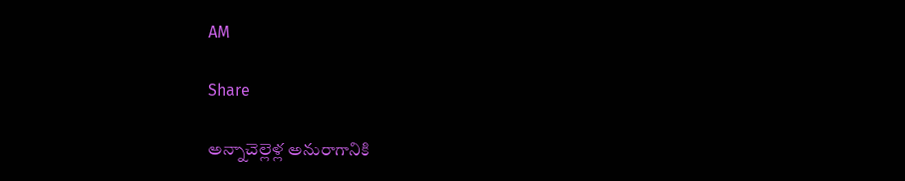AM

Share

అన్నాచెల్లెళ్ల అనురాగానికి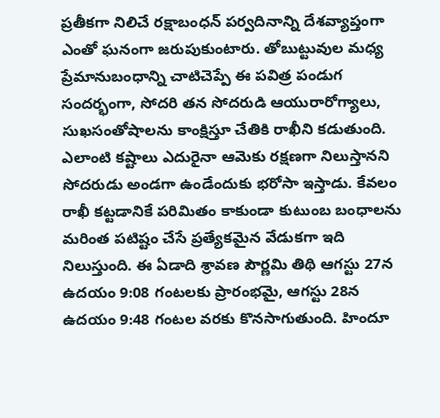ప్రతీకగా నిలిచే రక్షాబంధన్ పర్వదినాన్ని దేశవ్యాప్తంగా ఎంతో ఘనంగా జరుపుకుంటారు. తోబుట్టువుల మధ్య ప్రేమానుబంధాన్ని చాటిచెప్పే ఈ పవిత్ర పండుగ సందర్భంగా, సోదరి తన సోదరుడి ఆయురారోగ్యాలు, సుఖసంతోషాలను కాంక్షిస్తూ చేతికి రాఖీని కడుతుంది. ఎలాంటి కష్టాలు ఎదురైనా ఆమెకు రక్షణగా నిలుస్తానని సోదరుడు అండగా ఉండేందుకు భరోసా ఇస్తాడు. కేవలం రాఖీ కట్టడానికే పరిమితం కాకుండా కుటుంబ బంధాలను మరింత పటిష్టం చేసే ప్రత్యేకమైన వేడుకగా ఇది నిలుస్తుంది. ఈ ఏడాది శ్రావణ పౌర్ణమి తిథి ఆగస్టు 27న ఉదయం 9:08 గంటలకు ప్రారంభమై, ఆగస్టు 28న ఉదయం 9:48 గంటల వరకు కొనసాగుతుంది. హిందూ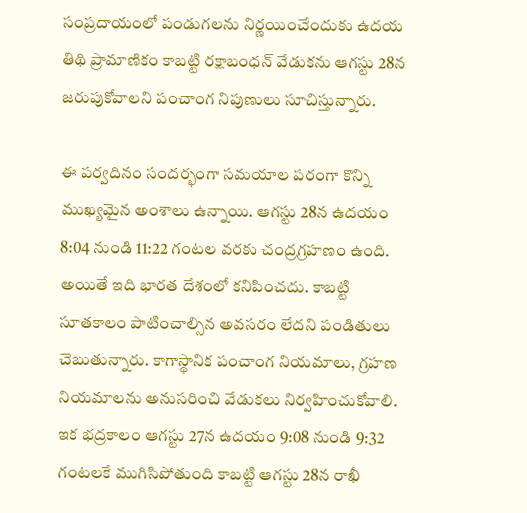సంప్రదాయంలో పండుగలను నిర్ణయించేందుకు ఉదయ తిథి ప్రామాణికం కాబట్టి రక్షాబంధన్ వేడుకను ఆగస్టు 28న జరుపుకోవాలని పంచాంగ నిపుణులు సూచిస్తున్నారు.

ఈ పర్వదినం సందర్భంగా సమయాల పరంగా కొన్ని ముఖ్యమైన అంశాలు ఉన్నాయి. ఆగస్టు 28న ఉదయం 8:04 నుండి 11:22 గంటల వరకు చంద్రగ్రహణం ఉంది. అయితే ఇది భారత దేశంలో కనిపించదు. కాబట్టి సూతకాలం పాటించాల్సిన అవసరం లేదని పండితులు చెబుతున్నారు. కాగాస్థానిక పంచాంగ నియమాలు, గ్రహణ నియమాలను అనుసరించి వేడుకలు నిర్వహించుకోవాలి. ఇక భద్రకాలం ఆగస్టు 27న ఉదయం 9:08 నుండి 9:32 గంటలకే ముగిసిపోతుంది కాబట్టి ఆగస్టు 28న రాఖీ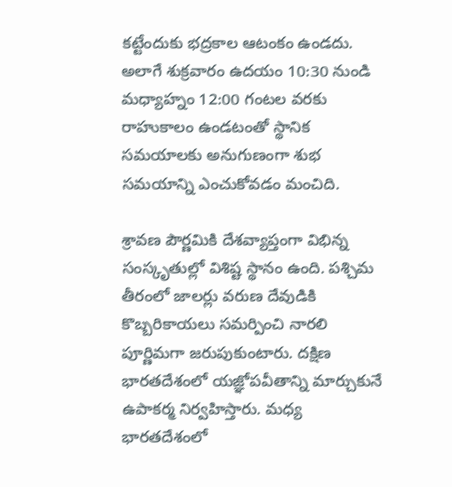కట్టేందుకు భద్రకాల ఆటంకం ఉండదు. అలాగే శుక్రవారం ఉదయం 10:30 నుండి మధ్యాహ్నం 12:00 గంటల వరకు రాహుకాలం ఉండటంతో స్థానిక సమయాలకు అనుగుణంగా శుభ సమయాన్ని ఎంచుకోవడం మంచిది.

శ్రావణ పౌర్ణమికి దేశవ్యాప్తంగా విభిన్న సంస్కృతుల్లో విశిష్ట స్థానం ఉంది. పశ్చిమ తీరంలో జాలర్లు వరుణ దేవుడికి కొబ్బరికాయలు సమర్పించి నారలి పూర్ణిమగా జరుపుకుంటారు. దక్షిణ భారతదేశంలో యజ్ఞోపవీతాన్ని మార్చుకునే ఉపాకర్మ నిర్వహిస్తారు. మధ్య భారతదేశంలో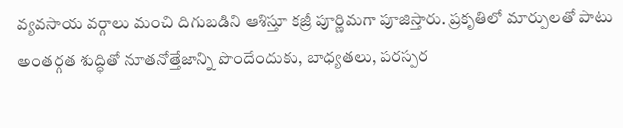వ్యవసాయ వర్గాలు మంచి దిగుబడిని ఆశిస్తూ కజ్రీ పూర్ణిమగా పూజిస్తారు. ప్రకృతిలో మార్పులతో పాటు అంతర్గత శుద్ధితో నూతనోత్తేజాన్ని పొందేందుకు, బాధ్యతలు, పరస్పర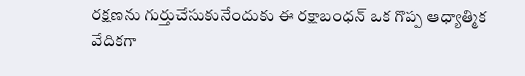రక్షణను గుర్తుచేసుకునేందుకు ఈ రక్షాబంధన్ ఒక గొప్ప ఆధ్యాత్మిక వేదికగా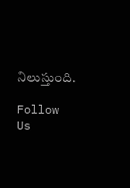నిలుస్తుంది.

Follow Us